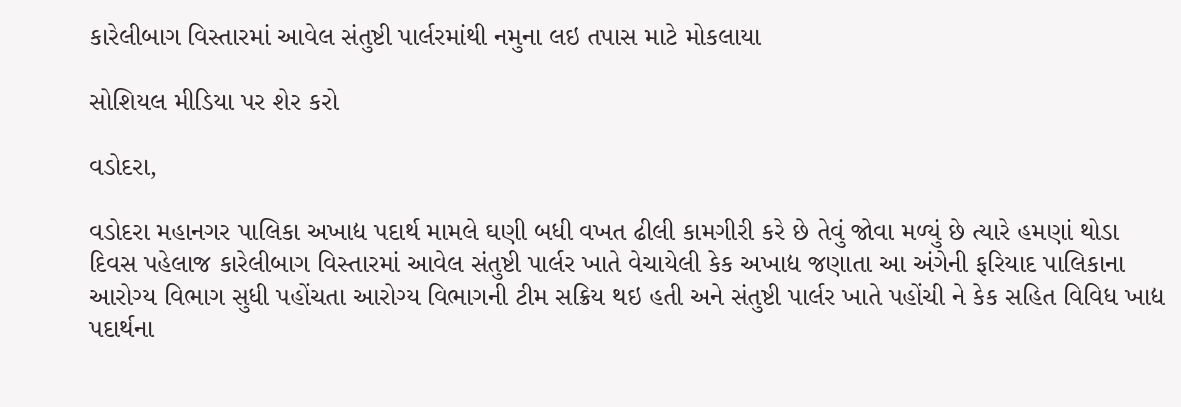કારેલીબાગ વિસ્તારમાં આવેલ સંતુષ્ટી પાર્લરમાંથી નમુના લઇ તપાસ માટે મોકલાયા

સોશિયલ મીડિયા પર શેર કરો

વડોદરા,

વડોદરા મહાનગર પાલિકા અખાદ્ય પદાર્થ મામલે ઘણી બધી વખત ઢીલી કામગીરી કરે છે તેવું જોવા મળ્યું છે ત્યારે હમણાં થોડા દિવસ પહેલાજ કારેલીબાગ વિસ્તારમાં આવેલ સંતુષ્ટી પાર્લર ખાતે વેચાયેલી કેક અખાદ્ય જણાતા આ અંગેની ફરિયાદ પાલિકાના આરોગ્ય વિભાગ સુધી પહોંચતા આરોગ્ય વિભાગની ટીમ સક્રિય થઇ હતી અને સંતુષ્ટી પાર્લર ખાતે પહોંચી ને કેક સહિત વિવિધ ખાદ્ય પદાર્થના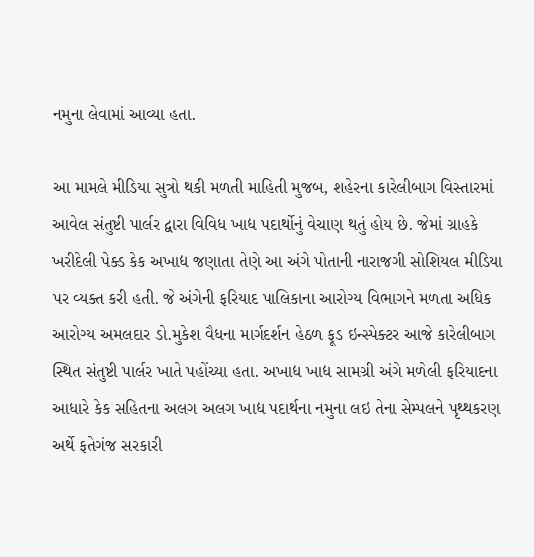નમુના લેવામાં આવ્યા હતા.

આ મામલે મીડિયા સુત્રો થકી મળતી માહિતી મુજબ, શહેરના કારેલીબાગ વિસ્તારમાં આવેલ સંતુષ્ટી પાર્લર દ્વારા વિવિધ ખાદ્ય પદાર્થોનું વેચાણ થતું હોય છે. જેમાં ગ્રાહકે ખરીદેલી પેક્ડ કેક અખાદ્ય જણાતા તેણે આ અંગે પોતાની નારાજગી સોશિયલ મીડિયા પર વ્યક્ત કરી હતી. જે અંગેની ફરિયાદ પાલિકાના આરોગ્ય વિભાગને મળતા અધિક આરોગ્ય અમલદાર ડો.મુકેશ વૈધના માર્ગદર્શન હેઠળ ફૂડ ઇન્સ્પેક્ટર આજે કારેલીબાગ સ્થિત સંતુષ્ટી પાર્લર ખાતે પહોંચ્યા હતા. અખાદ્ય ખાદ્ય સામગ્રી અંગે મળેલી ફરિયાદના આધારે કેક સહિતના અલગ અલગ ખાદ્ય પદાર્થના નમુના લઇ તેના સેમ્પલને પૃથ્થકરણ અર્થે ફતેગંજ સરકારી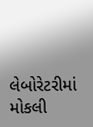લેબોરેટરીમાં મોકલી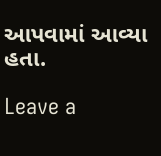આપવામાં આવ્યા હતા.

Leave a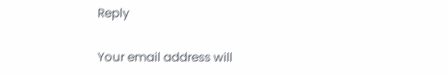Reply

Your email address will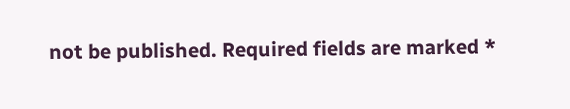not be published. Required fields are marked *